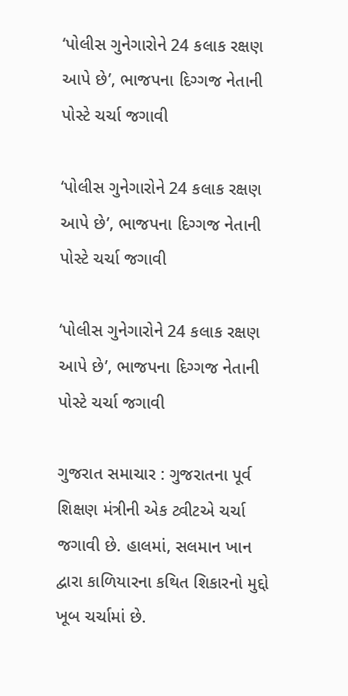‘પોલીસ ગુનેગારોને 24 કલાક રક્ષણ આપે છે’, ભાજપના દિગ્ગજ નેતાની પોસ્ટે ચર્ચા જગાવી

‘પોલીસ ગુનેગારોને 24 કલાક રક્ષણ આપે છે’, ભાજપના દિગ્ગજ નેતાની પોસ્ટે ચર્ચા જગાવી

‘પોલીસ ગુનેગારોને 24 કલાક રક્ષણ આપે છે’, ભાજપના દિગ્ગજ નેતાની પોસ્ટે ચર્ચા જગાવી

ગુજરાત સમાચાર : ગુજરાતના પૂર્વ શિક્ષણ મંત્રીની એક ટ્વીટએ ચર્ચા જગાવી છે. હાલમાં, સલમાન ખાન દ્વારા કાળિયારના કથિત શિકારનો મુદ્દો ખૂબ ચર્ચામાં છે.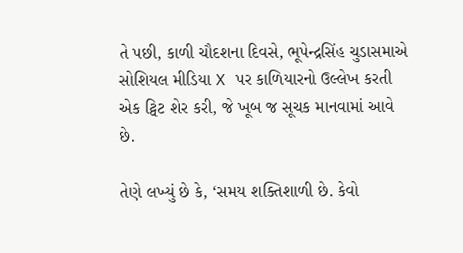તે પછી, કાળી ચૌદશના દિવસે, ભૂપેન્દ્રસિંહ ચુડાસમાએ સોશિયલ મીડિયા X પર કાળિયારનો ઉલ્લેખ કરતી એક ટ્વિટ શેર કરી, જે ખૂબ જ સૂચક માનવામાં આવે છે.

તેણે લખ્યું છે કે, ‘સમય શક્તિશાળી છે. કેવો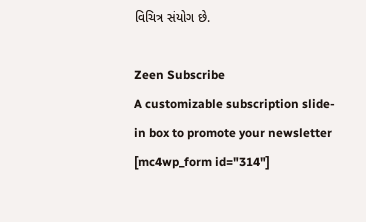વિચિત્ર સંયોગ છે.

Zeen Subscribe
A customizable subscription slide-in box to promote your newsletter
[mc4wp_form id="314"]